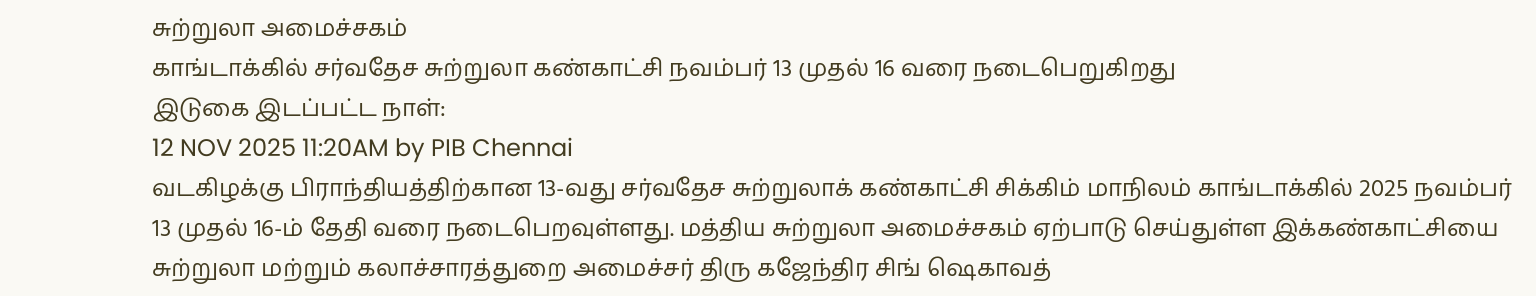சுற்றுலா அமைச்சகம்
காங்டாக்கில் சர்வதேச சுற்றுலா கண்காட்சி நவம்பர் 13 முதல் 16 வரை நடைபெறுகிறது
இடுகை இடப்பட்ட நாள்:
12 NOV 2025 11:20AM by PIB Chennai
வடகிழக்கு பிராந்தியத்திற்கான 13-வது சர்வதேச சுற்றுலாக் கண்காட்சி சிக்கிம் மாநிலம் காங்டாக்கில் 2025 நவம்பர் 13 முதல் 16-ம் தேதி வரை நடைபெறவுள்ளது. மத்திய சுற்றுலா அமைச்சகம் ஏற்பாடு செய்துள்ள இக்கண்காட்சியை சுற்றுலா மற்றும் கலாச்சாரத்துறை அமைச்சர் திரு கஜேந்திர சிங் ஷெகாவத்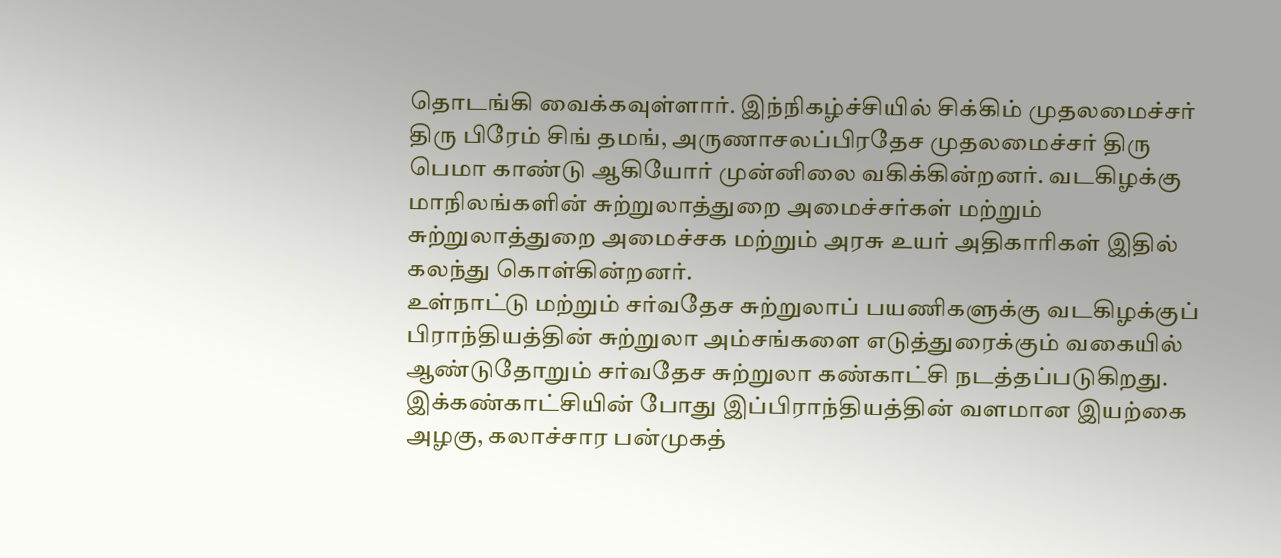தொடங்கி வைக்கவுள்ளார். இந்நிகழ்ச்சியில் சிக்கிம் முதலமைச்சர் திரு பிரேம் சிங் தமங், அருணாசலப்பிரதேச முதலமைச்சர் திரு பெமா காண்டு ஆகியோர் முன்னிலை வகிக்கின்றனர். வடகிழக்கு மாநிலங்களின் சுற்றுலாத்துறை அமைச்சர்கள் மற்றும் சுற்றுலாத்துறை அமைச்சக மற்றும் அரசு உயர் அதிகாரிகள் இதில் கலந்து கொள்கின்றனர்.
உள்நாட்டு மற்றும் சர்வதேச சுற்றுலாப் பயணிகளுக்கு வடகிழக்குப் பிராந்தியத்தின் சுற்றுலா அம்சங்களை எடுத்துரைக்கும் வகையில் ஆண்டுதோறும் சர்வதேச சுற்றுலா கண்காட்சி நடத்தப்படுகிறது. இக்கண்காட்சியின் போது இப்பிராந்தியத்தின் வளமான இயற்கை அழகு, கலாச்சார பன்முகத்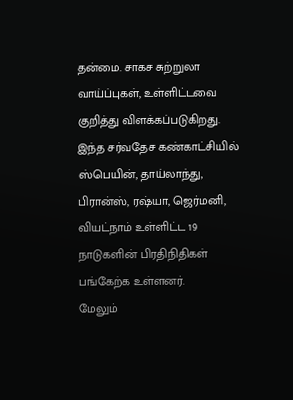தன்மை. சாகச சுற்றுலா வாய்ப்புகள், உள்ளிட்டவை குறித்து விளக்கப்படுகிறது.
இந்த சர்வதேச கண்காட்சியில் ஸ்பெயின், தாய்லாந்து, பிரான்ஸ், ரஷ்யா, ஜெர்மனி, வியட்நாம் உள்ளிட்ட 19 நாடுகளின் பிரதிநிதிகள் பங்கேற்க உள்ளனர்.
மேலும்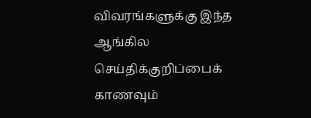விவரங்களுக்கு இந்த ஆங்கில செய்திக்குறிப்பைக் காணவும்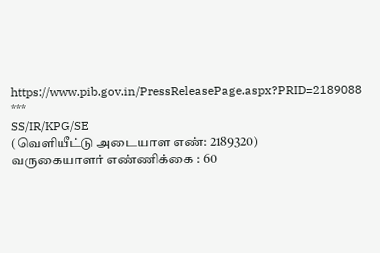https://www.pib.gov.in/PressReleasePage.aspx?PRID=2189088
***
SS/IR/KPG/SE
(வெளியீட்டு அடையாள எண்: 2189320)
வருகையாளர் எண்ணிக்கை : 60